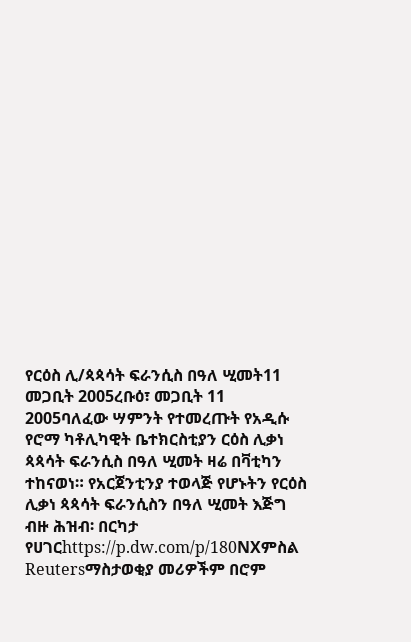የርዕስ ሊ/ጳጳሳት ፍራንሲስ በዓለ ሢመት11 መጋቢት 2005ረቡዕ፣ መጋቢት 11 2005ባለፈው ሣምንት የተመረጡት የአዲሱ የሮማ ካቶሊካዊት ቤተክርስቲያን ርዕስ ሊቃነ ጳጳሳት ፍራንሲስ በዓለ ሢመት ዛሬ በቫቲካን ተከናወነ። የአርጀንቲንያ ተወላጅ የሆኑትን የርዕስ ሊቃነ ጳጳሳት ፍራንሲስን በዓለ ሢመት እጅግ ብዙ ሕዝብ፡ በርካታ የሀገርhttps://p.dw.com/p/180NXምስል Reutersማስታወቂያ መሪዎችም በሮም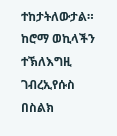ተከታትለውታል። ከሮማ ወኪላችን ተኽለእግዚ ገብረኢየሱስ በስልክ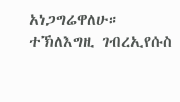አነጋግሬዋለሁ። ተኽለእግዚ ገብረኢየሱስ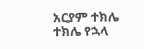አርያም ተክሌ ተክሌ የኋላ